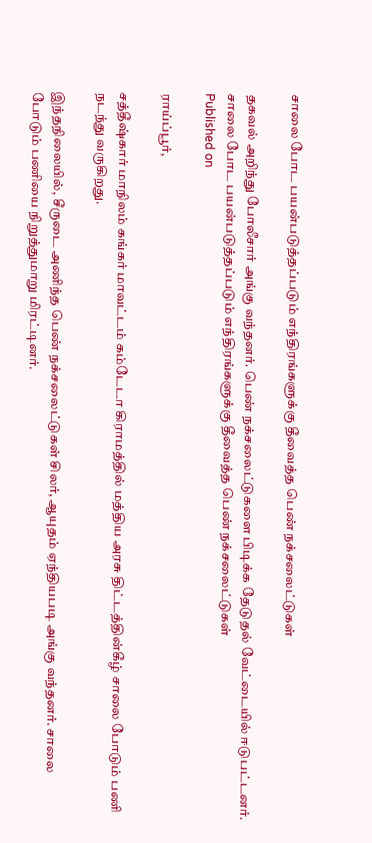சாலை போட பயன்படுத்தப்படும் எந்திரங்களுக்கு தீவைத்த பெண் நக்சலைட்டுகள்

தகவல் அறிந்து போலீசார் அங்கு வந்தனர். பெண் நக்சலைட்டுகளை பிடிக்க தேடுதல் வேட்டையில் ஈடுபட்டனர்.
சாலை போட பயன்படுத்தப்படும் எந்திரங்களுக்கு தீவைத்த பெண் நக்சலைட்டுகள்
Published on

ராய்ப்பூர்,

சத்தீஷ்கார் மாநிலம் கங்கர் மாவட்டம் கம்டேடா கிராமத்தில் மத்திய அரசு திட்டத்தின்கீழ் சாலை போடும் பணி நடந்து வருகிறது.

இந்தநிலையில், சீருடை அணிந்த பெண் நக்சலைட்டுகள் சிலர், ஆயுதம் ஏந்தியபடி அங்கு வந்தனர். சாலை போடும் பணியை நிறுத்துமாறு மிரட்டினர்.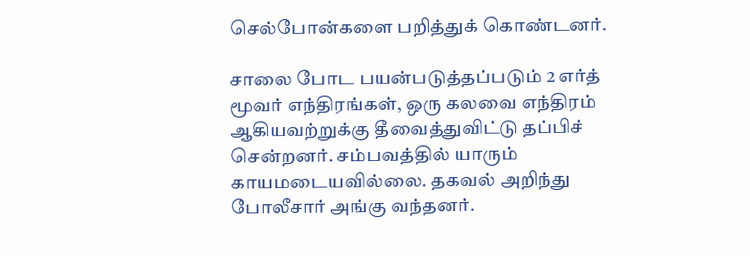செல்போன்களை பறித்துக் கொண்டனர்.

சாலை போட பயன்படுத்தப்படும் 2 எர்த் மூவர் எந்திரங்கள், ஒரு கலவை எந்திரம் ஆகியவற்றுக்கு தீவைத்துவிட்டு தப்பிச் சென்றனர். சம்பவத்தில் யாரும் காயமடையவில்லை. தகவல் அறிந்து போலீசார் அங்கு வந்தனர்.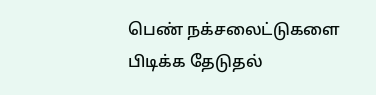பெண் நக்சலைட்டுகளை பிடிக்க தேடுதல்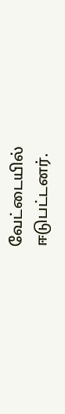வேட்டையில் ஈடுபட்டனர்.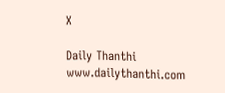X

Daily Thanthi
www.dailythanthi.com